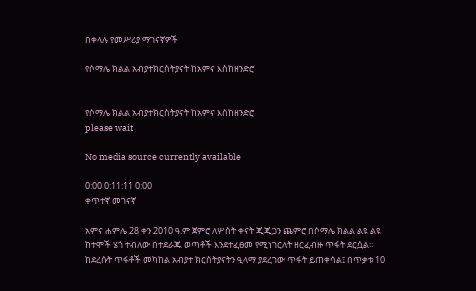በቀላሉ የመሥሪያ ማገናኛዎች

የሶማሌ ክልል አብያተክርስትያናት ከአምና እስከዘንድሮ


የሶማሌ ክልል አብያተክርስትያናት ከአምና እስከዘንድሮ
please wait

No media source currently available

0:00 0:11:11 0:00
ቀጥተኛ መገናኛ

አምና ሐምሌ 28 ቀን 2010 ዓ.ም ጀምሮ ለሦስት ቀናት ጂጂጋን ጨምሮ በሶማሌ ክልል ልዩ ልዩ ከተሞች ሄጎ ተብለው በተደራጁ ወጣቶች እንደተፈፀመ የሚነገርለት ዘርፈብዙ ጥፋት ደርሷል፡፡ ከደረሱት ጥፋቶች መካከል አብያተ ክርስትያናትን ዒላማ ያደረገው ጥፋት ይጠቀሳል፤ በጥቃቱ 10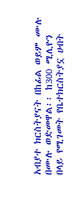አብያተ ክርስትያናት በከፊል ወይም ሙሉ በሙሉ ወድመዋል፡፡ ከ300 ሚሊዮን በላይ የሚገመት የቤተክርስትያኗ ሀብት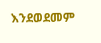እንደወደመም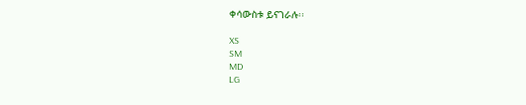ቀሳውስቱ ይናገራሉ፡፡

XS
SM
MD
LG